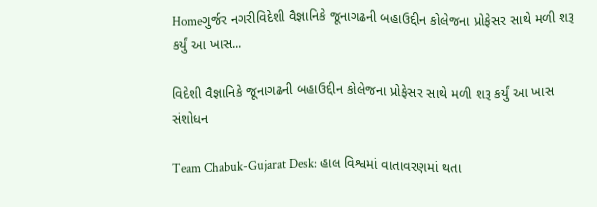Homeગુર્જર નગરીવિદેશી વૈજ્ઞાનિકે જૂનાગઢની બહાઉદ્દીન કોલેજના પ્રોફેસર સાથે મળી શરૂ કર્યું આ ખાસ...

વિદેશી વૈજ્ઞાનિકે જૂનાગઢની બહાઉદ્દીન કોલેજના પ્રોફેસર સાથે મળી શરૂ કર્યું આ ખાસ સંશોધન

Team Chabuk-Gujarat Desk: હાલ વિશ્વમાં વાતાવરણમાં થતા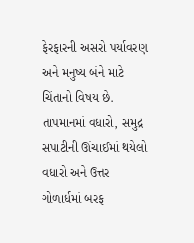ફેરફારની અસરો પર્યાવરણ અને મનુષ્ય બંને માટે ચિંતાનો વિષય છે. તાપમાનમાં વધારો, સમુદ્ર સપાટીની ઊંચાઈમાં થયેલો વધારો અને ઉત્તર ગોળાર્ધમાં બરફ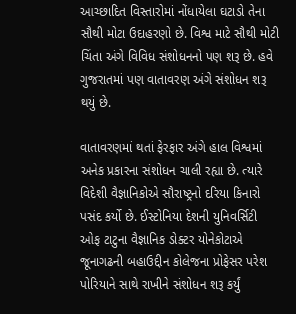આચ્છાદિત વિસ્તારોમાં નોંધાયેલા ઘટાડો તેના સૌથી મોટા ઉદાહરણો છે. વિશ્વ માટે સૌથી મોટી ચિંતા અંગે વિવિધ સંશોધનનો પણ શરૂ છે. હવે ગુજરાતમાં પણ વાતાવરણ અંગે સંશોધન શરૂ થયું છે.

વાતાવરણમાં થતાં ફેરફાર અંગે હાલ વિશ્વમાં અનેક પ્રકારના સંશોધન ચાલી રહ્યા છે. ત્યારે વિદેશી વૈજ્ઞાનિકોએ સૌરાષ્ટ્રનો દરિયા કિનારો પસંદ કર્યો છે. ઈસ્ટોનિયા દેશની યુનિવર્સિટી ઓફ ટાટુના વૈજ્ઞાનિક ડોક્ટર યોનેકોટાએ જૂનાગઢની બહાઉદ્દીન કોલેજના પ્રોફેસર પરેશ પોરિયાને સાથે રાખીને સંશોધન શરૂ કર્યું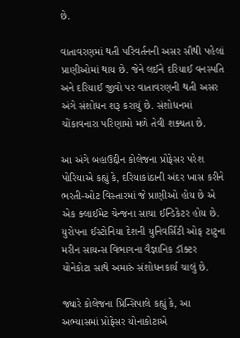છે.

વાતાવરણમાં થતી પરિવર્તનની અસર સૌથી પહેલાં પ્રાણીઓમાં થાય છે. જેને લઈને દરિયાઈ વનસ્પતિ અને દરિયાઈ જીવો પર વાતાવરણની થતી અસર અંગે સંશોધન શરૂ કરાયું છે. સંશોધનમાં ચોંકાવનારા પરિણામો મળે તેવી શક્યતા છે.

આ અંગે બહાઉદ્દીન કોલેજના પ્રોફેસર પરેશ પોરિયાએ કહ્યું કે, દરિયાકાંઠાની અંદર ખાસ કરીને ભરતી-ઓટ વિસ્તારમાં જે પ્રાણીઓ હોય છે એ એક ક્લાઈમેટ ચેન્જના સાચા ઈન્ડિકેટર હોય છે. યુરોપના ઈસ્ટોનિયા દેશની યુનિવર્સિટી ઓફ ટાટુના મરીન સાયન્સ વિભાગના વૈજ્ઞાનિક ડૉક્ટર યોનેકોટા સાથે અમારું સંશોધનકાર્ય ચાલું છે.

જ્યારે કોલેજના પ્રિન્સિપાલે કહ્યું કે, આ અભ્યાસમાં પ્રોફેસર યોનાકોટાએ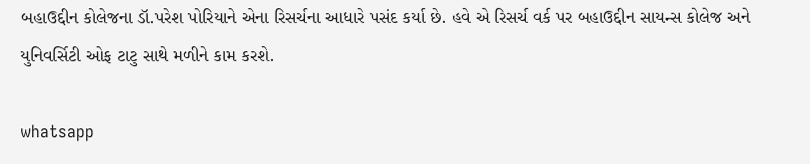બહાઉદ્દીન કોલેજના ડૉ.પરેશ પોરિયાને એના રિસર્ચના આધારે પસંદ કર્યા છે. હવે એ રિસર્ચ વર્ક પર બહાઉદ્દીન સાયન્સ કોલેજ અને યુનિવર્સિટી ઓફ ટાટુ સાથે મળીને કામ કરશે.

whatsapp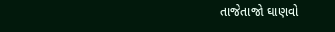તાજેતાજો ઘાણવો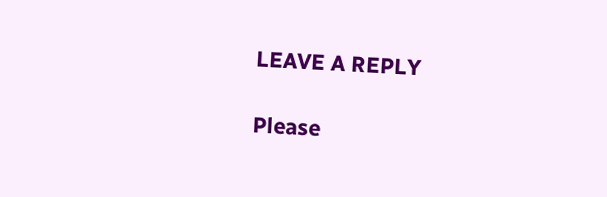LEAVE A REPLY

Please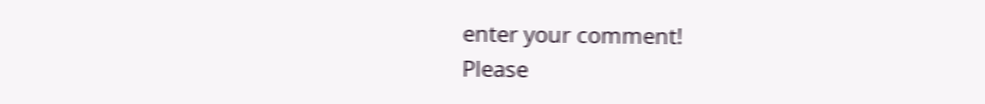enter your comment!
Please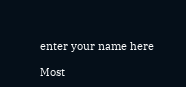enter your name here

Most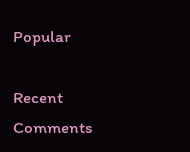Popular

Recent Comments